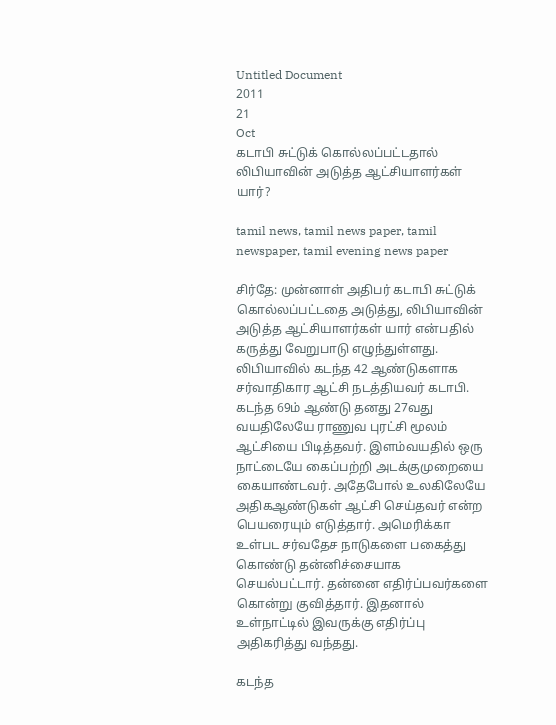Untitled Document
2011
21
Oct
கடாபி சுட்டுக் கொல்லப்பட்டதால் லிபியாவின் அடுத்த ஆட்சியாளர்கள் யார்?

tamil news, tamil news paper, tamil newspaper, tamil evening news paper

சிர்தே: முன்னாள் அதிபர் கடாபி சுட்டுக் கொல்லப்பட்டதை அடுத்து, லிபியாவின் அடுத்த ஆட்சியாளர்கள் யார் என்பதில் கருத்து வேறுபாடு எழுந்துள்ளது. லிபியாவில் கடந்த 42 ஆண்டுகளாக சர்வாதிகார ஆட்சி நடத்தியவர் கடாபி. கடந்த 69ம் ஆண்டு தனது 27வது வயதிலேயே ராணுவ புரட்சி மூலம் ஆட்சியை பிடித்தவர். இளம்வயதில் ஒரு நாட்டையே கைப்பற்றி அடக்குமுறையை கையாண்டவர். அதேபோல் உலகிலேயே அதிகஆண்டுகள் ஆட்சி செய்தவர் என்ற பெயரையும் எடுத்தார். அமெரிக்கா உள்பட சர்வதேச நாடுகளை பகைத்து கொண்டு தன்னிச்சையாக செயல்பட்டார். தன்னை எதிர்ப்பவர்களை கொன்று குவித்தார். இதனால் உள்நாட்டில் இவருக்கு எதிர்ப்பு அதிகரித்து வந்தது.

கடந்த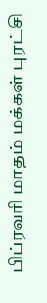பிப்ரவரி மாதம் மக்கள் புரட்சி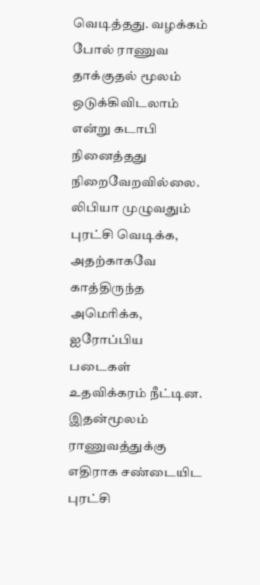வெடித்தது. வழக்கம் போல் ராணுவ தாக்குதல் மூலம் ஒடுக்கிவிடலாம் என்று கடாபி நினைத்தது நிறைவேறவில்லை. லிபியா முழுவதும் புரட்சி வெடிக்க, அதற்காகவே காத்திருந்த அமெரிக்க, ஐரோப்பிய படைகள் உதவிக்கரம் நீட்டின. இதன்மூலம் ராணுவத்துக்கு எதிராக சண்டையிட புரட்சி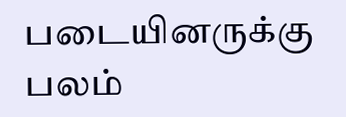படையினருக்கு பலம்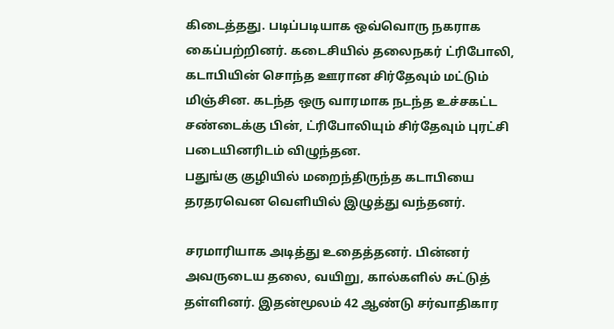கிடைத்தது. படிப்படியாக ஒவ்வொரு நகராக கைப்பற்றினர். கடைசியில் தலைநகர் ட்ரிபோலி, கடாபியின் சொந்த ஊரான சிர்தேவும் மட்டும் மிஞ்சின. கடந்த ஒரு வாரமாக நடந்த உச்சகட்ட சண்டைக்கு பின், ட்ரிபோலியும் சிர்தேவும் புரட்சி படையினரிடம் விழுந்தன.
பதுங்கு குழியில் மறைந்திருந்த கடாபியை தரதரவென வெளியில் இழுத்து வந்தனர்.

சரமாரியாக அடித்து உதைத்தனர். பின்னர் அவருடைய தலை, வயிறு, கால்களில் சுட்டுத் தள்ளினர். இதன்மூலம் 42 ஆண்டு சர்வாதிகார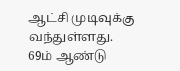ஆட்சி முடிவுக்கு வந்துள்ளது. 69ம் ஆண்டு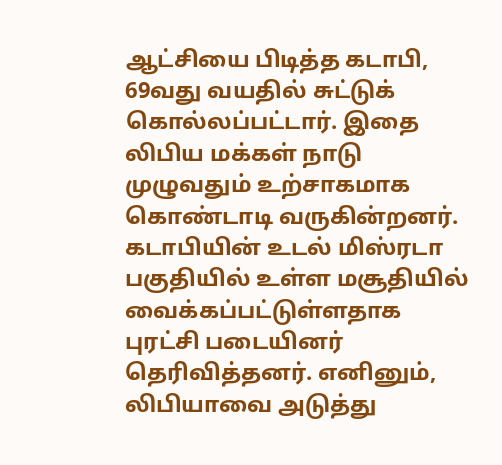ஆட்சியை பிடித்த கடாபி, 69வது வயதில் சுட்டுக் கொல்லப்பட்டார். இதை லிபிய மக்கள் நாடு முழுவதும் உற்சாகமாக கொண்டாடி வருகின்றனர். கடாபியின் உடல் மிஸ்ரடா பகுதியில் உள்ள மசூதியில் வைக்கப்பட்டுள்ளதாக புரட்சி படையினர் தெரிவித்தனர். எனினும், லிபியாவை அடுத்து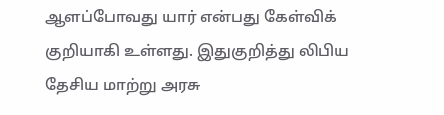ஆளப்போவது யார் என்பது கேள்விக் குறியாகி உள்ளது. இதுகுறித்து லிபிய தேசிய மாற்று அரசு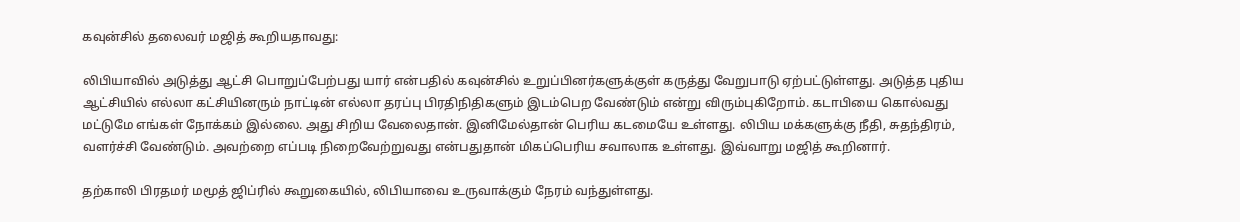கவுன்சில் தலைவர் மஜித் கூறியதாவது:

லிபியாவில் அடுத்து ஆட்சி பொறுப்பேற்பது யார் என்பதில் கவுன்சில் உறுப்பினர்களுக்குள் கருத்து வேறுபாடு ஏற்பட்டுள்ளது. அடுத்த புதிய ஆட்சியில் எல்லா கட்சியினரும் நாட்டின் எல்லா தரப்பு பிரதிநிதிகளும் இடம்பெற வேண்டும் என்று விரும்புகிறோம். கடாபியை கொல்வது மட்டுமே எங்கள் நோக்கம் இல்லை. அது சிறிய வேலைதான். இனிமேல்தான் பெரிய கடமையே உள்ளது. லிபிய மக்களுக்கு நீதி, சுதந்திரம், வளர்ச்சி வேண்டும். அவற்றை எப்படி நிறைவேற்றுவது என்பதுதான் மிகப்பெரிய சவாலாக உள்ளது. இவ்வாறு மஜித் கூறினார்.

தற்காலி பிரதமர் மமூத் ஜிப்ரில் கூறுகையில், லிபியாவை உருவாக்கும் நேரம் வந்துள்ளது.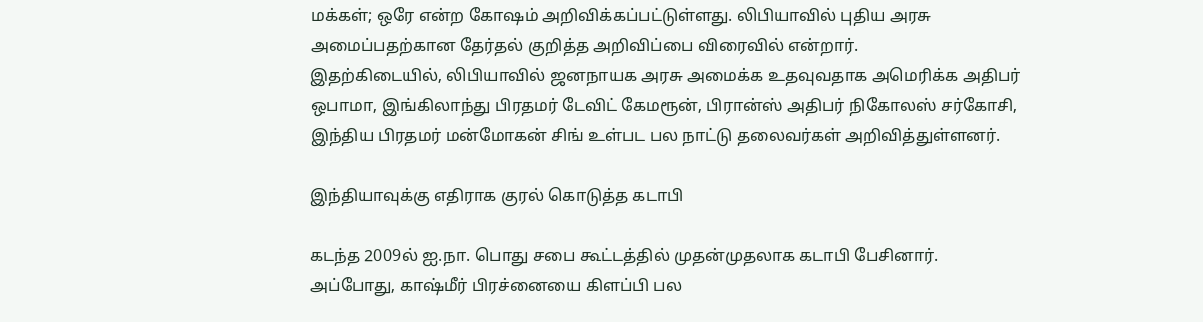மக்கள்; ஒரே என்ற கோஷம் அறிவிக்கப்பட்டுள்ளது. லிபியாவில் புதிய அரசு அமைப்பதற்கான தேர்தல் குறித்த அறிவிப்பை விரைவில் என்றார்.
இதற்கிடையில், லிபியாவில் ஜனநாயக அரசு அமைக்க உதவுவதாக அமெரிக்க அதிபர் ஒபாமா, இங்கிலாந்து பிரதமர் டேவிட் கேமரூன், பிரான்ஸ் அதிபர் நிகோலஸ் சர்கோசி, இந்திய பிரதமர் மன்மோகன் சிங் உள்பட பல நாட்டு தலைவர்கள் அறிவித்துள்ளனர்.

இந்தியாவுக்கு எதிராக குரல் கொடுத்த கடாபி

கடந்த 2009ல் ஐ.நா. பொது சபை கூட்டத்தில் முதன்முதலாக கடாபி பேசினார். அப்போது, காஷ்மீர் பிரச்னையை கிளப்பி பல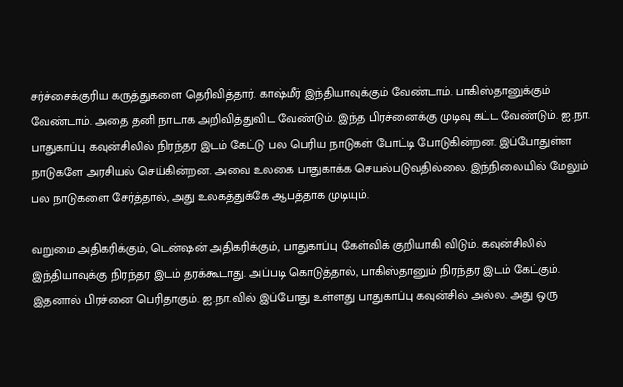சர்ச்சைக்குரிய கருத்துகளை தெரிவித்தார். காஷ்மீர் இந்தியாவுக்கும் வேண்டாம். பாகிஸ்தானுக்கும் வேண்டாம். அதை தனி நாடாக அறிவித்துவிட வேண்டும். இந்த பிரச்னைக்கு முடிவு கட்ட வேண்டும். ஐ.நா. பாதுகாப்பு கவுன்சிலில் நிரந்தர இடம் கேட்டு பல பெரிய நாடுகள் போட்டி போடுகின்றன. இப்போதுள்ள நாடுகளே அரசியல் செய்கின்றன. அவை உலகை பாதுகாக்க செயல்படுவதில்லை. இந்நிலையில் மேலும் பல நாடுகளை சேர்த்தால், அது உலகத்துக்கே ஆபத்தாக முடியும்.

வறுமை அதிகரிக்கும், டென்ஷன் அதிகரிக்கும், பாதுகாப்பு கேள்விக் குறியாகி விடும். கவுன்சிலில் இந்தியாவுக்கு நிரந்தர இடம் தரக்கூடாது. அப்படி கொடுத்தால், பாகிஸ்தானும் நிரந்தர இடம் கேட்கும். இதனால் பிரச்னை பெரிதாகும். ஐ.நா.வில் இப்போது உள்ளது பாதுகாப்பு கவுன்சில் அல்ல. அது ஒரு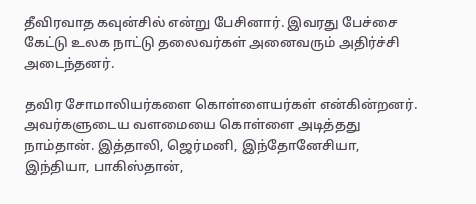தீவிரவாத கவுன்சில் என்று பேசினார். இவரது பேச்சை கேட்டு உலக நாட்டு தலைவர்கள் அனைவரும் அதிர்ச்சி அடைந்தனர்.

தவிர சோமாலியர்களை கொள்ளையர்கள் என்கின்றனர். அவர்களுடைய வளமையை கொள்ளை அடித்தது நாம்தான். இத்தாலி, ஜெர்மனி, இந்தோனேசியா, இந்தியா, பாகிஸ்தான்,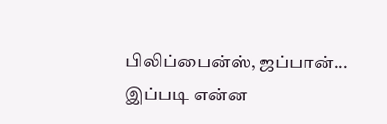பிலிப்பைன்ஸ், ஜப்பான்... இப்படி என்ன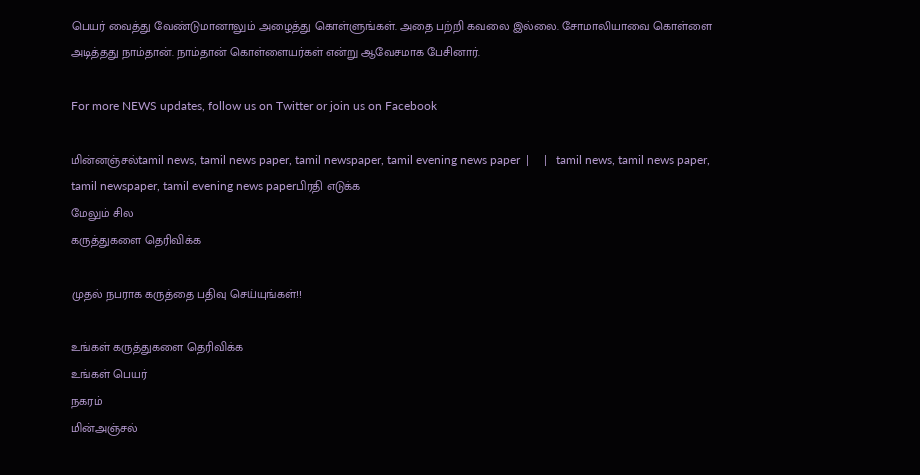பெயர் வைத்து வேண்டுமானாலும் அழைத்து கொள்ளுங்கள். அதை பற்றி கவலை இல்லை. சோமாலியாவை கொள்ளை அடித்தது நாம்தான். நாம்தான் கொள்ளையர்கள் என்று ஆவேசமாக பேசினார்.

For more NEWS updates, follow us on Twitter or join us on Facebook

மின்னஞ்சல்tamil news, tamil news paper, tamil newspaper, tamil evening news paper  |     |   tamil news, tamil news paper, tamil newspaper, tamil evening news paperபிரதி எடுக்க
மேலும் சில
கருத்துகளை தெரிவிக்க

முதல் நபராக கருத்தை பதிவு செய்யுங்கள்!!

உங்கள் கருத்துகளை தெரிவிக்க
உங்கள் பெயர்
நகரம்
மின்அஞ்சல்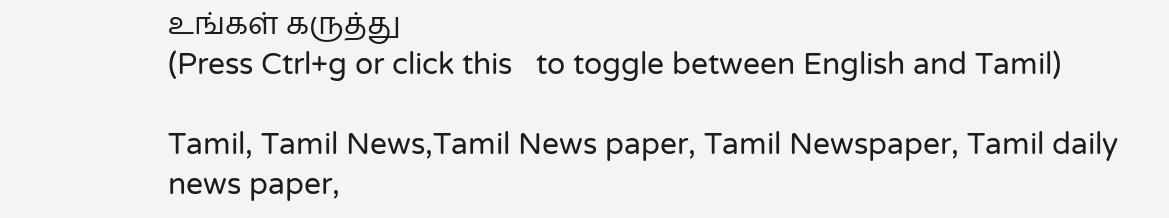உங்கள் கருத்து
(Press Ctrl+g or click this   to toggle between English and Tamil)

Tamil, Tamil News,Tamil News paper, Tamil Newspaper, Tamil daily news paper,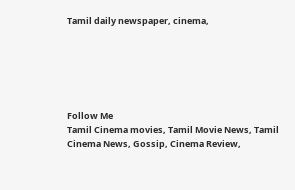Tamil daily newspaper, cinema,






Follow Me
Tamil Cinema movies, Tamil Movie News, Tamil Cinema News, Gossip, Cinema Review,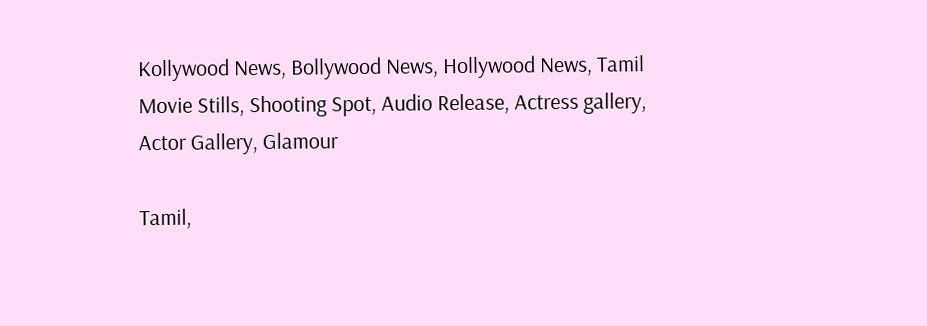Kollywood News, Bollywood News, Hollywood News, Tamil Movie Stills, Shooting Spot, Audio Release, Actress gallery, Actor Gallery, Glamour

Tamil,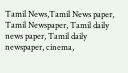Tamil News,Tamil News paper, Tamil Newspaper, Tamil daily news paper, Tamil daily newspaper, cinema,